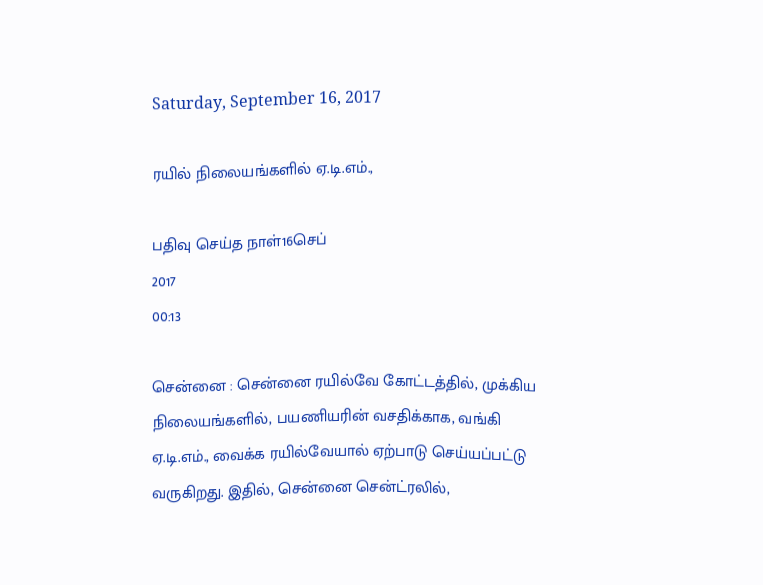Saturday, September 16, 2017

ரயில் நிலையங்களில் ஏ.டி.எம்.,

பதிவு செய்த நாள்16செப்
2017
00:13

சென்னை : சென்னை ரயில்வே கோட்டத்தில், முக்கிய நிலையங்களில், பயணியரின் வசதிக்காக, வங்கி ஏ.டி.எம்., வைக்க ரயில்வேயால் ஏற்பாடு செய்யப்பட்டு வருகிறது. இதில், சென்னை சென்ட்ரலில்,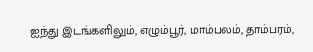ஐந்து இடங்களிலும், எழும்பூர், மாம்பலம், தாம்பரம்,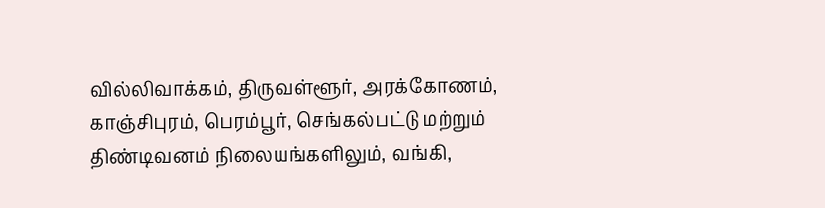வில்லிவாக்கம், திருவள்ளூர், அரக்கோணம், காஞ்சிபுரம், பெரம்பூர், செங்கல்பட்டு மற்றும் திண்டிவனம் நிலையங்களிலும், வங்கி,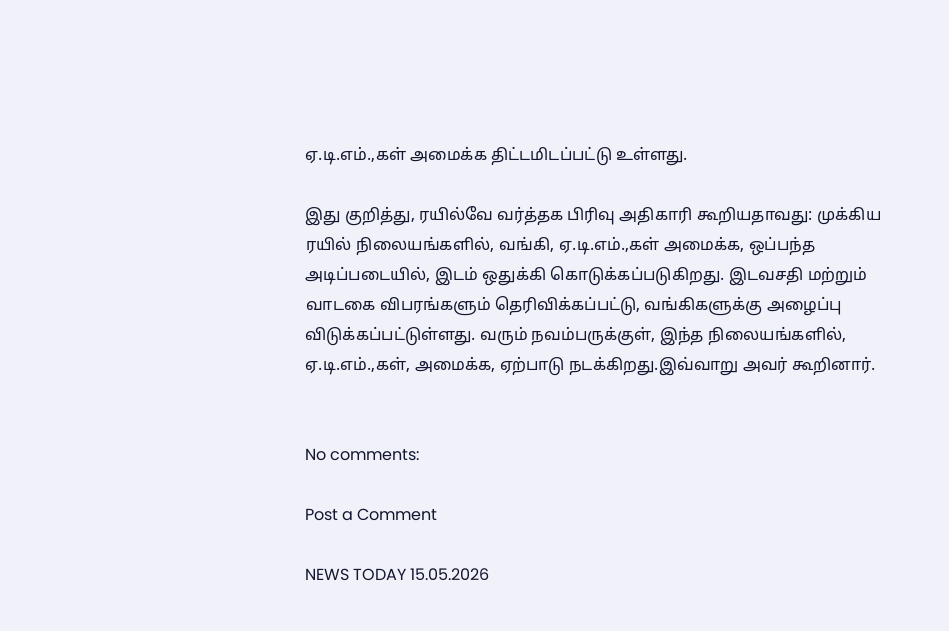ஏ.டி.எம்.,கள் அமைக்க திட்டமிடப்பட்டு உள்ளது.

இது குறித்து, ரயில்வே வர்த்தக பிரிவு அதிகாரி கூறியதாவது: முக்கிய ரயில் நிலையங்களில், வங்கி, ஏ.டி.எம்.,கள் அமைக்க, ஒப்பந்த அடிப்படையில், இடம் ஒதுக்கி கொடுக்கப்படுகிறது. இடவசதி மற்றும் வாடகை விபரங்களும் தெரிவிக்கப்பட்டு, வங்கிகளுக்கு அழைப்பு விடுக்கப்பட்டுள்ளது. வரும் நவம்பருக்குள், இந்த நிலையங்களில், ஏ.டி.எம்.,கள், அமைக்க, ஏற்பாடு நடக்கிறது.இவ்வாறு அவர் கூறினார்.


No comments:

Post a Comment

NEWS TODAY 15.05.2026